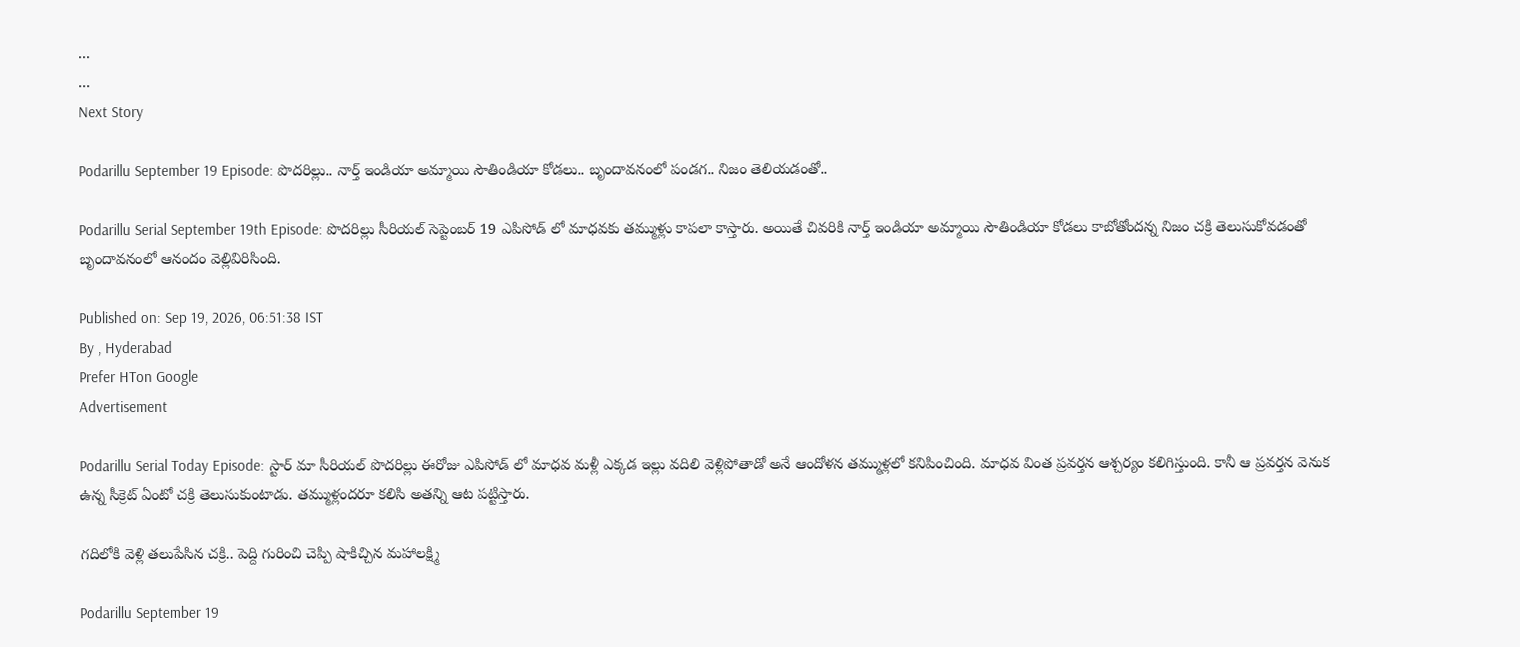...
...
Next Story

Podarillu September 19 Episode: పొదరిల్లు.. నార్త్ ఇండియా అమ్మాయి సౌతిండియా కోడలు.. బృందావనంలో పండగ.. నిజం తెలియడంతో..

Podarillu Serial September 19th Episode: పొదరిల్లు సీరియల్ సెప్టెంబర్ 19 ఎపిసోడ్ లో మాధవకు తమ్ముళ్లు కాపలా కాస్తారు. అయితే చివరికి నార్త్ ఇండియా అమ్మాయి సౌతిండియా కోడలు కాబోతోందన్న నిజం చక్రి తెలుసుకోవడంతో బృందావనంలో ఆనందం వెల్లివిరిసింది.

Published on: Sep 19, 2026, 06:51:38 IST
By , Hyderabad
Prefer HTon Google
Advertisement

Podarillu Serial Today Episode: స్టార్ మా సీరియల్ పొదరిల్లు ఈరోజు ఎపిసోడ్ లో మాధవ మళ్లీ ఎక్కడ ఇల్లు వదిలి వెళ్లిపోతాడో అనే ఆందోళన తమ్ముళ్లలో కనిపించింది. మాధవ వింత ప్రవర్తన ఆశ్చర్యం కలిగిస్తుంది. కానీ ఆ ప్రవర్తన వెనుక ఉన్న సీక్రెట్ ఏంటో చక్రి తెలుసుకుంటాడు. తమ్ముళ్లందరూ కలిసి అతన్ని ఆట పట్టిస్తారు.

గదిలోకి వెళ్లి తలుపేసిన చక్రి.. పెద్ది గురించి చెప్పి షాకిచ్చిన మహాలక్ష్మి

Podarillu September 19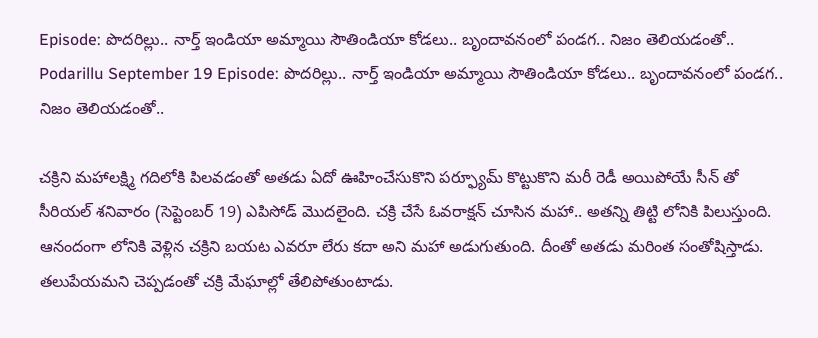Episode: పొదరిల్లు.. నార్త్ ఇండియా అమ్మాయి సౌతిండియా కోడలు.. బృందావనంలో పండగ.. నిజం తెలియడంతో..
Podarillu September 19 Episode: పొదరిల్లు.. నార్త్ ఇండియా అమ్మాయి సౌతిండియా కోడలు.. బృందావనంలో పండగ.. నిజం తెలియడంతో..

చక్రిని మహాలక్ష్మి గదిలోకి పిలవడంతో అతడు ఏదో ఊహించేసుకొని పర్ఫ్యూమ్ కొట్టుకొని మరీ రెడీ అయిపోయే సీన్ తో సీరియల్ శనివారం (సెప్టెంబర్ 19) ఎపిసోడ్ మొదలైంది. చక్రి చేసే ఓవరాక్షన్ చూసిన మహా.. అతన్ని తిట్టి లోనికి పిలుస్తుంది. ఆనందంగా లోనికి వెళ్లిన చక్రిని బయట ఎవరూ లేరు కదా అని మహా అడుగుతుంది. దీంతో అతడు మరింత సంతోషిస్తాడు. తలుపేయమని చెప్పడంతో చక్రి మేఘాల్లో తేలిపోతుంటాడు.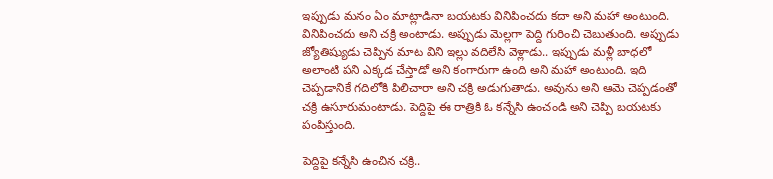ఇప్పుడు మనం ఏం మాట్లాడినా బయటకు వినిపించదు కదా అని మహా అంటుంది. వినిపించదు అని చక్రి అంటాడు. అప్పుడు మెల్లగా పెద్ది గురించి చెబుతుంది. అప్పుడు జ్యోతిష్యుడు చెప్పిన మాట విని ఇల్లు వదిలేసి వెళ్లాడు.. ఇప్పుడు మళ్లీ బాధలో అలాంటి పని ఎక్కడ చేస్తాడో అని కంగారుగా ఉంది అని మహా అంటుంది. ఇది చెప్పడానికే గదిలోకి పిలిచారా అని చక్రి అడుగుతాడు. అవును అని ఆమె చెప్పడంతో చక్రి ఉసూరుమంటాడు. పెద్దిపై ఈ రాత్రికి ఓ కన్నేసి ఉంచండి అని చెప్పి బయటకు పంపిస్తుంది.

పెద్దిపై కన్నేసి ఉంచిన చక్రి..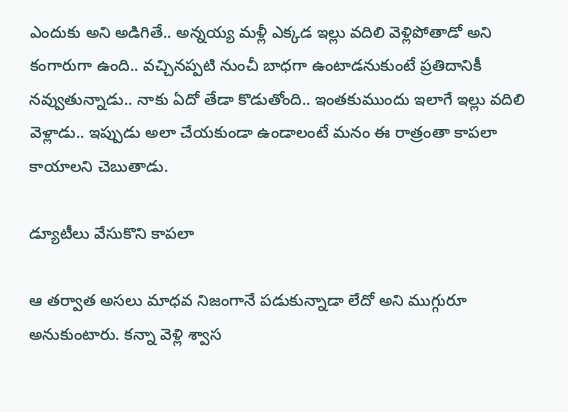ఎందుకు అని అడిగితే.. అన్నయ్య మళ్లీ ఎక్కడ ఇల్లు వదిలి వెళ్లిపోతాడో అని కంగారుగా ఉంది.. వచ్చినప్పటి నుంచీ బాధగా ఉంటాడనుకుంటే ప్రతిదానికీ నవ్వుతున్నాడు.. నాకు ఏదో తేడా కొడుతోంది.. ఇంతకుముందు ఇలాగే ఇల్లు వదిలి వెళ్లాడు.. ఇప్పుడు అలా చేయకుండా ఉండాలంటే మనం ఈ రాత్రంతా కాపలా కాయాలని చెబుతాడు.

డ్యూటీలు వేసుకొని కాపలా

ఆ తర్వాత అసలు మాధవ నిజంగానే పడుకున్నాడా లేదో అని ముగ్గురూ అనుకుంటారు. కన్నా వెళ్లి శ్వాస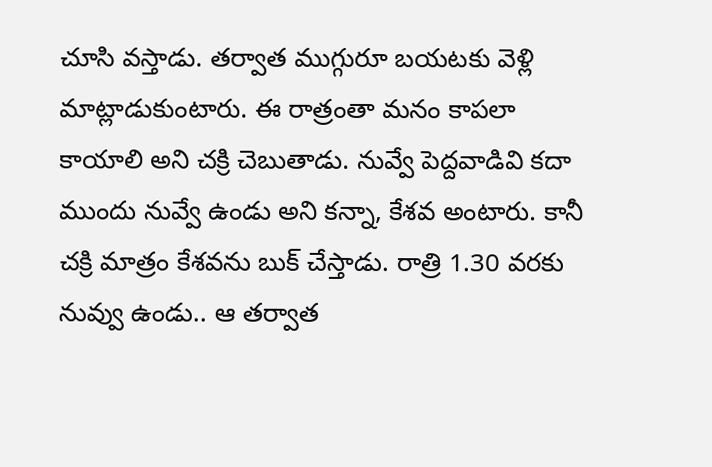చూసి వస్తాడు. తర్వాత ముగ్గురూ బయటకు వెళ్లి మాట్లాడుకుంటారు. ఈ రాత్రంతా మనం కాపలా కాయాలి అని చక్రి చెబుతాడు. నువ్వే పెద్దవాడివి కదా ముందు నువ్వే ఉండు అని కన్నా, కేశవ అంటారు. కానీ చక్రి మాత్రం కేశవను బుక్ చేస్తాడు. రాత్రి 1.30 వరకు నువ్వు ఉండు.. ఆ తర్వాత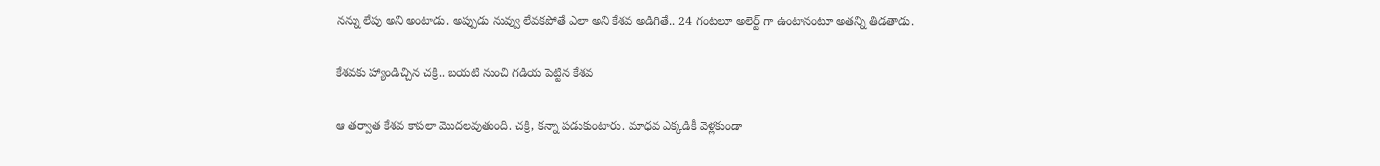నన్ను లేపు అని అంటాడు. అప్పుడు నువ్వు లేవకపోతే ఎలా అని కేశవ అడిగితే.. 24 గంటలూ అలెర్ట్ గా ఉంటానంటూ అతన్ని తిడతాడు.

కేశవకు హ్యాండిచ్చిన చక్రి.. బయటి నుంచి గడియ పెట్టిన కేశవ

ఆ తర్వాత కేశవ కాపలా మొదలవుతుంది. చక్రి, కన్నా పడుకుంటారు. మాధవ ఎక్కడికీ వెళ్లకుండా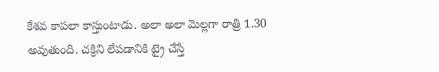కేశవ కాపలా కాస్తుంటాడు. అలా అలా మెల్లగా రాత్రి 1.30 అవుతుంది. చక్రిని లేపడానికి ట్రై చేస్తే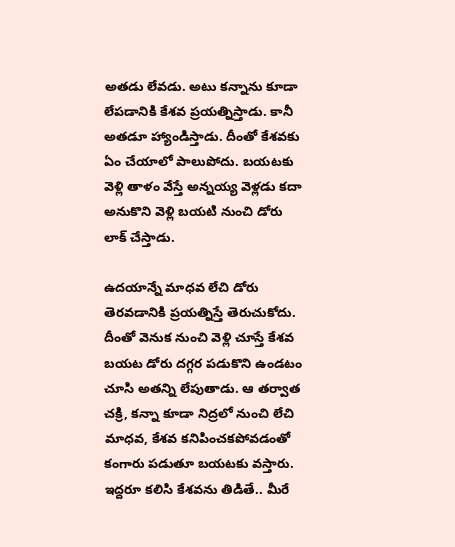అతడు లేవడు. అటు కన్నాను కూడా లేపడానికి కేశవ ప్రయత్నిస్తాడు. కానీ అతడూ హ్యాండిస్తాడు. దీంతో కేశవకు ఏం చేయాలో పాలుపోదు. బయటకు వెళ్లి తాళం వేస్తే అన్నయ్య వెళ్లడు కదా అనుకొని వెళ్లి బయటి నుంచి డోరు లాక్ చేస్తాడు.

ఉదయాన్నే మాధవ లేచి డోరు తెరవడానికి ప్రయత్నిస్తే తెరుచుకోదు. దీంతో వెనుక నుంచి వెళ్లి చూస్తే కేశవ బయట డోరు దగ్గర పడుకొని ఉండటం చూసి అతన్ని లేపుతాడు. ఆ తర్వాత చక్రి, కన్నా కూడా నిద్రలో నుంచి లేచి మాధవ, కేశవ కనిపించకపోవడంతో కంగారు పడుతూ బయటకు వస్తారు. ఇద్దరూ కలిసి కేశవను తిడితే.. మీరే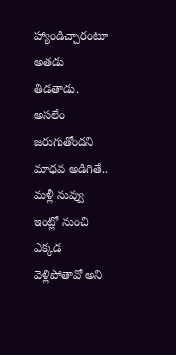హ్యాండిచ్చారంటూ అతడు తిడతాడు. అసలేం జరుగుతోందని మాధవ అడిగితే.. మళ్లీ నువ్వు ఇంట్లో నుంచి ఎక్కడ వెళ్లిపోతావో అని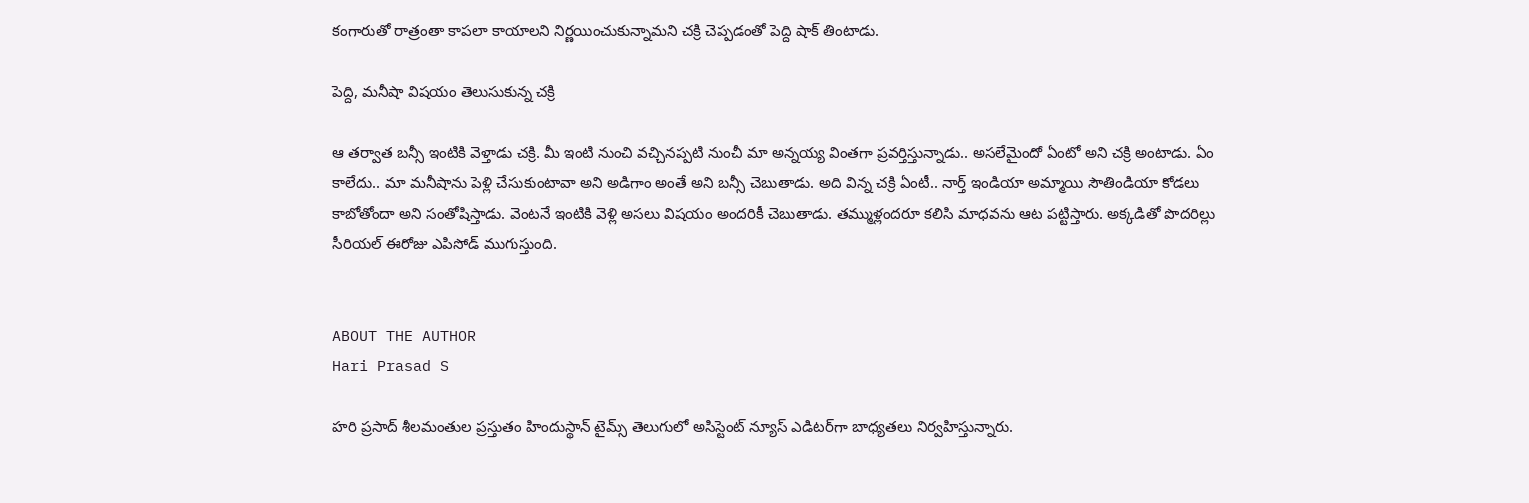కంగారుతో రాత్రంతా కాపలా కాయాలని నిర్ణయించుకున్నామని చక్రి చెప్పడంతో పెద్ది షాక్ తింటాడు.

పెద్ది, మనీషా విషయం తెలుసుకున్న చక్రి

ఆ తర్వాత బన్సీ ఇంటికి వెళ్తాడు చక్రి. మీ ఇంటి నుంచి వచ్చినప్పటి నుంచీ మా అన్నయ్య వింతగా ప్రవర్తిస్తున్నాడు.. అసలేమైందో ఏంటో అని చక్రి అంటాడు. ఏం కాలేదు.. మా మనీషాను పెళ్లి చేసుకుంటావా అని అడిగాం అంతే అని బన్సీ చెబుతాడు. అది విన్న చక్రి ఏంటీ.. నార్త్ ఇండియా అమ్మాయి సౌతిండియా కోడలు కాబోతోందా అని సంతోషిస్తాడు. వెంటనే ఇంటికి వెళ్లి అసలు విషయం అందరికీ చెబుతాడు. తమ్ముళ్లందరూ కలిసి మాధవను ఆట పట్టిస్తారు. అక్కడితో పొదరిల్లు సీరియల్ ఈరోజు ఎపిసోడ్ ముగుస్తుంది.


ABOUT THE AUTHOR
Hari Prasad S

హరి ప్రసాద్ శీలమంతుల ప్రస్తుతం హిందుస్థాన్ టైమ్స్ తెలుగులో అసిస్టెంట్ న్యూస్ ఎడిటర్‌గా బాధ్యతలు నిర్వహిస్తున్నారు.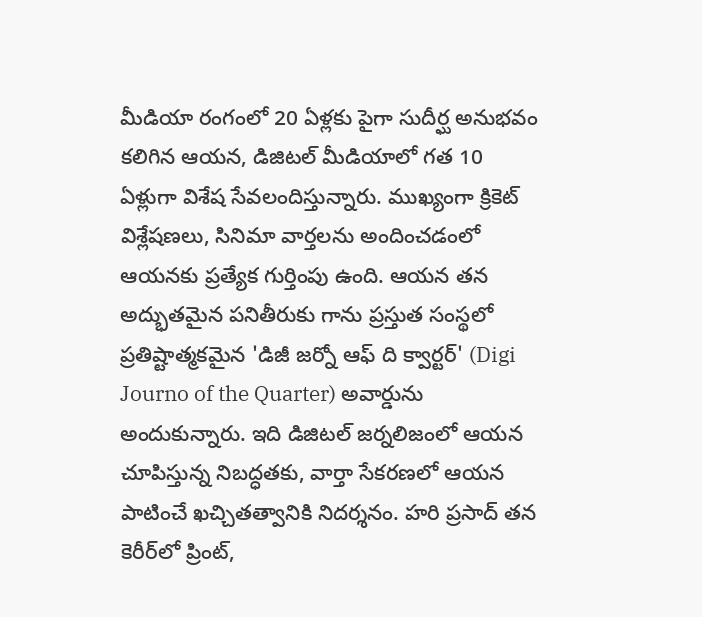మీడియా రంగంలో 20 ఏళ్లకు పైగా సుదీర్ఘ అనుభవం కలిగిన ఆయన, డిజిటల్ మీడియాలో గత 10 ఏళ్లుగా విశేష సేవలందిస్తున్నారు. ముఖ్యంగా క్రికెట్ విశ్లేషణలు, సినిమా వార్తలను అందించడంలో ఆయనకు ప్రత్యేక గుర్తింపు ఉంది. ఆయన తన అద్భుతమైన పనితీరుకు గాను ప్రస్తుత సంస్థలో ప్రతిష్టాత్మకమైన 'డిజీ జర్నో ఆఫ్ ది క్వార్టర్' (Digi Journo of the Quarter) అవార్డును అందుకున్నారు. ఇది డిజిటల్ జర్నలిజంలో ఆయన చూపిస్తున్న నిబద్ధతకు, వార్తా సేకరణలో ఆయన పాటించే ఖచ్చితత్వానికి నిదర్శనం. హరి ప్రసాద్ తన కెరీర్‌లో ప్రింట్,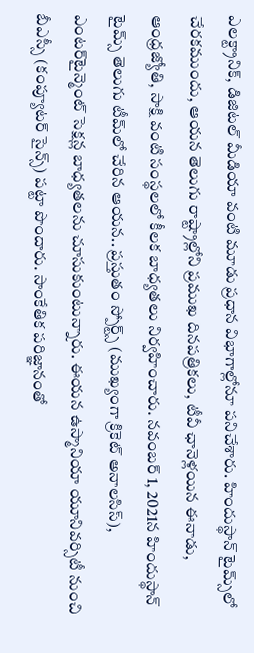ఎలక్ట్రానిక్, డిజిటల్ మీడియా వంటి మూడు ప్రధాన విభాగాల్లోనూ పనిచేశారు. హిందుస్థాన్ టైమ్స్‌లో చేరకముందు, ఆయన తెలుగు రాష్ట్రాల్లోని ప్రముఖ దినపత్రికలు, టీవీ ఛానెళ్లయిన ఈనాడు, ఆంధ్రజ్యోతి, సాక్షి వంటి సంస్థలలో కీలక బాధ్యతలు నిర్వహించారు. నవంబర్ 1, 2021న హిందుస్థాన్ టైమ్స్ తెలుగు టీమ్‌లో చేరిన ఆయన.. ప్రస్తుతం స్పోర్ట్స్ (ముఖ్యంగా క్రికెట్ అనాలసిస్), ఎంటర్‌టైన్మెంట్ సెక్షన్ల బాధ్యతలను చూసుకుంటున్నారు. ఈయన ఉస్మానియా యూనివర్సిటీ నుంచి బీఎస్సీ (కంప్యూటర్ సైన్స్) పట్టా పొందారు. సాంకేతిక పరిజ్ఞానంతో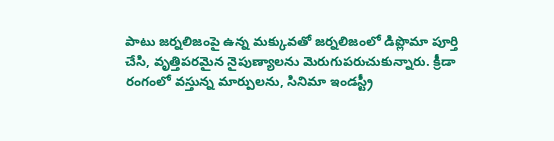పాటు జర్నలిజంపై ఉన్న మక్కువతో జర్నలిజంలో డిప్లొమా పూర్తి చేసి, వృత్తిపరమైన నైపుణ్యాలను మెరుగుపరుచుకున్నారు. క్రీడా రంగంలో వస్తున్న మార్పులను, సినిమా ఇండస్ట్రీ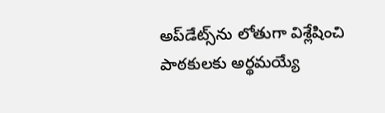అప్‌డేట్స్‌ను లోతుగా విశ్లేషించి పాఠకులకు అర్థమయ్యే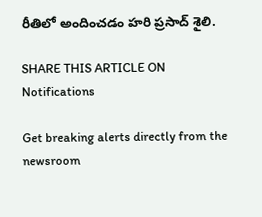రీతిలో అందించడం హరి ప్రసాద్ శైలి.

SHARE THIS ARTICLE ON
Notifications

Get breaking alerts directly from the newsroom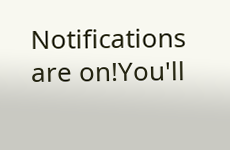Notifications are on!You'll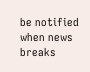be notified when news breaks